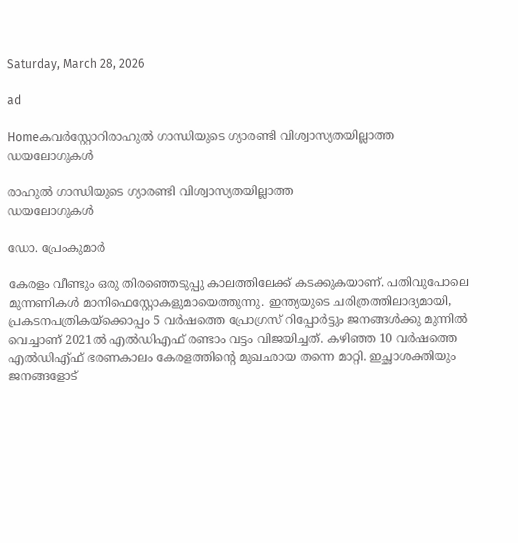Saturday, March 28, 2026

ad

Homeകവര്‍സ്റ്റോറിരാഹുൽ ഗാന്ധിയുടെ ഗ്യാരണ്ടി വിശ്വാസ്യതയില്ലാത്ത
ഡയലോഗുകൾ

രാഹുൽ ഗാന്ധിയുടെ ഗ്യാരണ്ടി വിശ്വാസ്യതയില്ലാത്ത
ഡയലോഗുകൾ

ഡോ. പ്രേംകുമാർ

കേരളം വീണ്ടും ഒരു തിരഞ്ഞെടുപ്പു കാലത്തിലേക്ക് കടക്കുകയാണ്. പതിവുപോലെ മുന്നണികൾ മാനിഫെസ്റ്റോകളുമായെത്തുന്നു. ഇന്ത്യയുടെ ചരിത്രത്തിലാദ്യമായി, പ്രകടനപത്രികയ്ക്കൊപ്പം 5 വർഷത്തെ പ്രോഗ്രസ് റിപ്പോർട്ടും ജനങ്ങൾക്കു മുന്നിൽ വെച്ചാണ് 2021ൽ എൽഡിഎഫ് രണ്ടാം വട്ടം വിജയിച്ചത്. കഴിഞ്ഞ 10 വർഷത്തെ എൽഡിഎ്ഫ് ഭരണകാലം കേരളത്തിന്റെ മുഖഛായ തന്നെ മാറ്റി. ഇച്ഛാശക്തിയും ജനങ്ങളോട്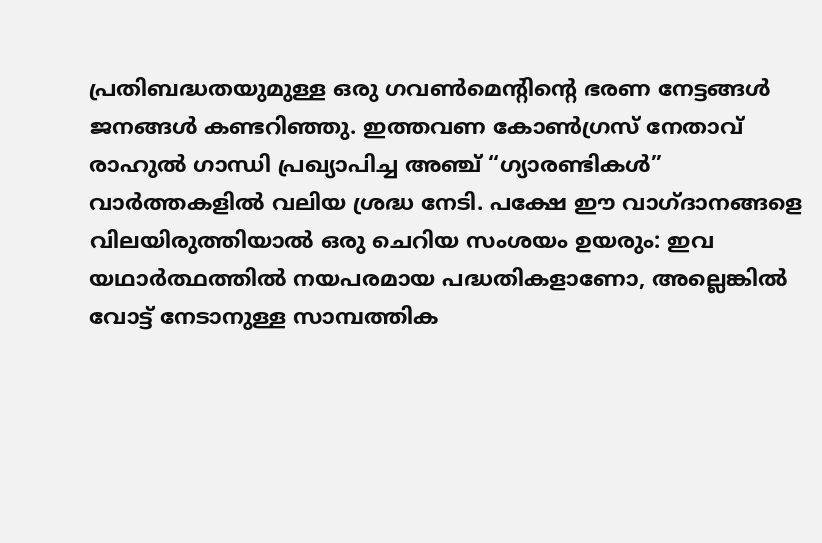പ്രതിബദ്ധതയുമുള്ള ഒരു ഗവൺമെന്റിന്റെ ഭരണ നേട്ടങ്ങൾ ജനങ്ങൾ കണ്ടറിഞ്ഞു. ഇത്തവണ കോൺഗ്രസ് നേതാവ് രാഹുൽ ഗാന്ധി പ്രഖ്യാപിച്ച അഞ്ച് “ഗ്യാരണ്ടികൾ’’ വാർത്തകളിൽ വലിയ ശ്രദ്ധ നേടി. പക്ഷേ ഈ വാഗ്ദാനങ്ങളെ വിലയിരുത്തിയാൽ ഒരു ചെറിയ സംശയം ഉയരും: ഇവ യഥാർത്ഥത്തിൽ നയപരമായ പദ്ധതികളാണോ, അല്ലെങ്കിൽ വോട്ട് നേടാനുള്ള സാമ്പത്തിക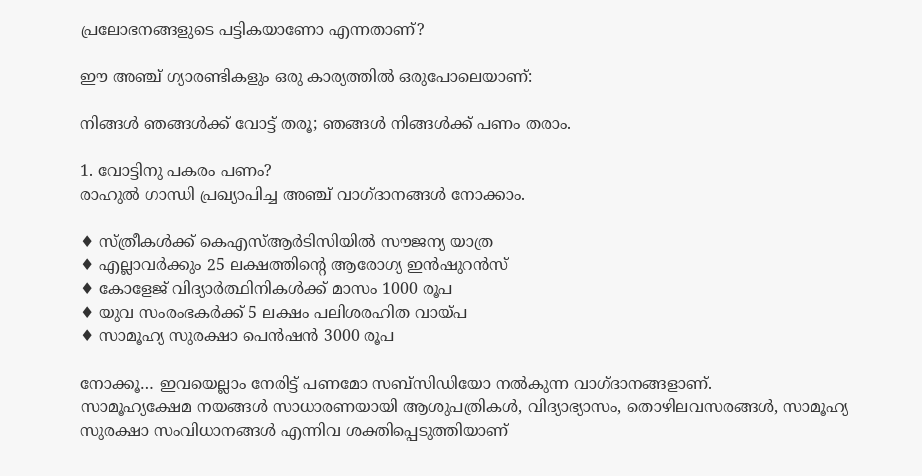പ്രലോഭനങ്ങളുടെ പട്ടികയാണോ എന്നതാണ്?

ഈ അഞ്ച് ഗ്യാരണ്ടികളും ഒരു കാര്യത്തിൽ ഒരുപോലെയാണ്:

നിങ്ങൾ ഞങ്ങൾക്ക് വോട്ട് തരൂ; ഞങ്ങൾ നിങ്ങൾക്ക് പണം തരാം.

1. വോട്ടിനു പകരം പണം?
രാഹുൽ ഗാന്ധി പ്രഖ്യാപിച്ച അഞ്ച് വാഗ്ദാനങ്ങൾ നോക്കാം.

♦ സ്ത്രീകൾക്ക് കെഎസ്ആർടിസിയിൽ സൗജന്യ യാത്ര
♦ എല്ലാവർക്കും 25 ലക്ഷത്തിന്റെ ആരോഗ്യ ഇൻഷുറൻസ്
♦ കോളേജ് വിദ്യാർത്ഥിനികൾക്ക് മാസം 1000 രൂപ
♦ യുവ സംരംഭകർക്ക് 5 ലക്ഷം പലിശരഹിത വായ്‌പ
♦ സാമൂഹ്യ സുരക്ഷാ പെൻഷൻ 3000 രൂപ

നോക്കൂ… ഇവയെല്ലാം നേരിട്ട് പണമോ സബ്‌സിഡിയോ നൽകുന്ന വാഗ്‌ദാനങ്ങളാണ്.
സാമൂഹ്യക്ഷേമ നയങ്ങൾ സാധാരണയായി ആശുപത്രികൾ, വിദ്യാഭ്യാസം, തൊഴിലവസരങ്ങൾ, സാമൂഹ്യ സുരക്ഷാ സംവിധാനങ്ങൾ എന്നിവ ശക്തിപ്പെടുത്തിയാണ്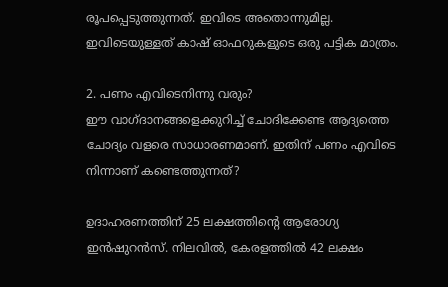രൂപപ്പെടുത്തുന്നത്. ഇവിടെ അതൊന്നുമില്ല. ഇവിടെയുള്ളത് കാഷ് ഓഫറുകളുടെ ഒരു പട്ടിക മാത്രം.

2. പണം എവിടെനിന്നു വരും?
ഈ വാഗ്ദാനങ്ങളെക്കുറിച്ച് ചോദിക്കേണ്ട ആദ്യത്തെ ചോദ്യം വളരെ സാധാരണമാണ്. ഇതിന് പണം എവിടെ നിന്നാണ് കണ്ടെത്തുന്നത്?

ഉദാഹരണത്തിന് 25 ലക്ഷത്തിന്റെ ആരോഗ്യ ഇൻഷുറൻസ്. നിലവിൽ, കേരളത്തിൽ 42 ലക്ഷം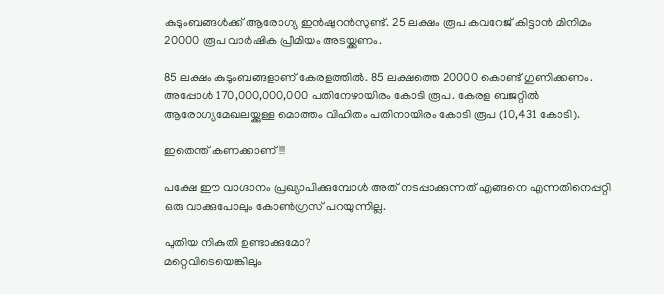കുടുംബങ്ങൾക്ക് ആരോഗ്യ ഇൻഷുറൻസുണ്ട്. 25 ലക്ഷം രൂപ കവറേജ് കിട്ടാൻ മിനിമം 20000 രൂപ വാർഷിക പ്രീമിയം അടയ്ക്കണം.

85 ലക്ഷം കുടുംബങ്ങളാണ് കേരളത്തിൽ. 85 ലക്ഷത്തെ 20000 കൊണ്ട് ഗുണിക്കണം. അപ്പോൾ 170,000,000,000 പതിനേഴായിരം കോടി രൂപ. കേരള ബജറ്റിൽ ആരോഗ്യമേഖലയ്ക്കുള്ള മൊത്തം വിഹിതം പതിനായിരം കോടി രൂപ (10,431 കോടി).

ഇതെന്ത് കണക്കാണ്!!!

പക്ഷേ ഈ വാഗ്ദാനം പ്രഖ്യാപിക്കുമ്പോൾ അത് നടപ്പാക്കുന്നത് എങ്ങനെ എന്നതിനെപ്പറ്റി ഒരു വാക്കുപോലും കോൺഗ്രസ് പറയുന്നില്ല.

പുതിയ നികുതി ഉണ്ടാക്കുമോ?
മറ്റെവിടെയെങ്കിലും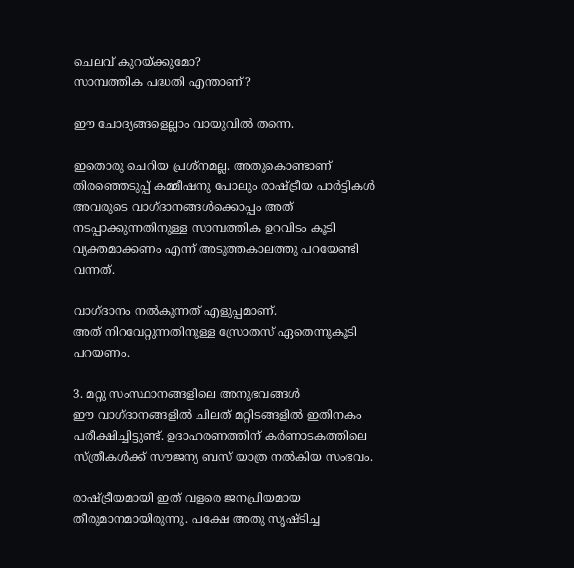ചെലവ് കുറയ്ക്കുമോ?
സാമ്പത്തിക പദ്ധതി എന്താണ്?

ഈ ചോദ്യങ്ങളെല്ലാം വായുവിൽ തന്നെ.

ഇതൊരു ചെറിയ പ്രശ്‌നമല്ല. അതുകൊണ്ടാണ് തിരഞ്ഞെടുപ്പ് കമ്മീഷനു പോലും രാഷ്ട്രീയ പാർട്ടികൾ അവരുടെ വാഗ്ദാനങ്ങൾക്കൊപ്പം അത് നടപ്പാക്കുന്നതിനുള്ള സാമ്പത്തിക ഉറവിടം കൂടി വ്യക്തമാക്കണം എന്ന് അടുത്തകാലത്തു പറയേണ്ടി വന്നത്.

വാഗ്ദാനം നൽകുന്നത് എളുപ്പമാണ്.
അത് നിറവേറ്റുന്നതിനുള്ള സ്രോതസ് ഏതെന്നുകൂടി പറയണം.

3. മറ്റു സംസ്ഥാനങ്ങളിലെ അനുഭവങ്ങൾ
ഈ വാഗ്ദാനങ്ങളിൽ ചിലത് മറ്റിടങ്ങളിൽ ഇതിനകം പരീക്ഷിച്ചിട്ടുണ്ട്. ഉദാഹരണത്തിന് കർണാടകത്തിലെ സ്ത്രീകൾക്ക് സൗജന്യ ബസ് യാത്ര നൽകിയ സംഭവം.

രാഷ്ട്രീയമായി ഇത് വളരെ ജനപ്രിയമായ തീരുമാനമായിരുന്നു. പക്ഷേ അതു സൃഷ്ടിച്ച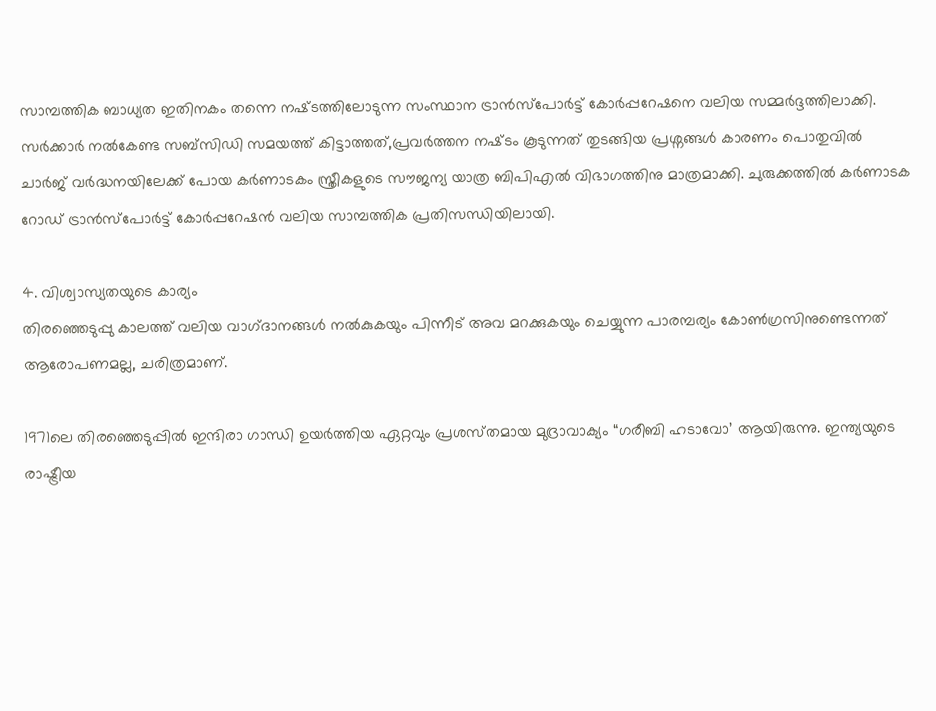സാമ്പത്തിക ബാധ്യത ഇതിനകം തന്നെ നഷ്‌ടത്തിലോടുന്ന സംസ്ഥാന ട്രാൻസ്പോർട്ട് കോർപ്പറേഷനെ വലിയ സമ്മർദ്ദത്തിലാക്കി. സർക്കാർ നൽകേണ്ട സബ്‌സിഡി സമയത്ത് കിട്ടാത്തത്,പ്രവർത്തന നഷ്‌ടം കൂടുന്നത് തുടങ്ങിയ പ്രശ്ന‌ങ്ങൾ കാരണം പൊതുവിൽ ചാർജ് വർദ്ധനയിലേക്ക് പോയ കർണാടകം സ്ത്രീകളുടെ സൗജന്യ യാത്ര ബിപിഎൽ വിഭാഗത്തിനു മാത്രമാക്കി. ചുരുക്കത്തിൽ കർണാടക റോഡ് ട്രാൻസ്പോർട്ട് കോർപ്പറേഷൻ വലിയ സാമ്പത്തിക പ്രതിസന്ധിയിലായി.

4. വിശ്വാസ്യതയുടെ കാര്യം
തിരഞ്ഞെടുപ്പു കാലത്ത് വലിയ വാഗ്‌ദാനങ്ങൾ നൽകുകയും പിന്നീട് അവ മറക്കുകയും ചെയ്യുന്ന പാരമ്പര്യം കോൺഗ്രസിനുണ്ടെന്നത് ആരോപണമല്ല, ചരിത്രമാണ്.

1971ലെ തിരഞ്ഞെടുപ്പിൽ ഇന്ദിരാ ഗാന്ധി ഉയർത്തിയ ഏറ്റവും പ്രശസ്‌തമായ മുദ്രാവാക്യം “ഗരീബി ഹടാവോ’ ആയിരുന്നു. ഇന്ത്യയുടെ രാഷ്ട്രീയ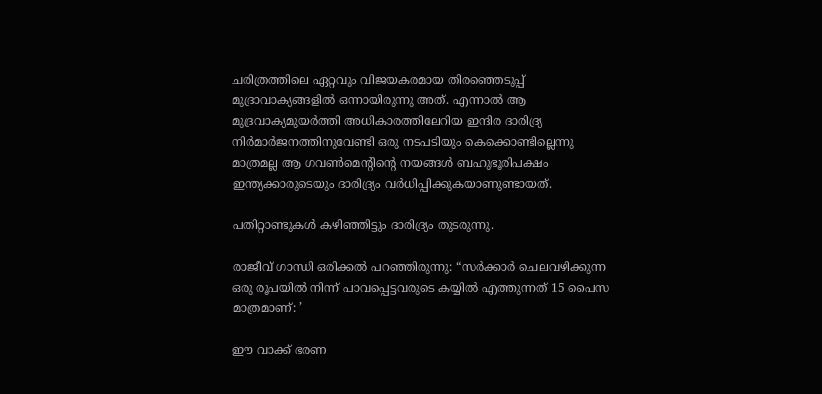ചരിത്രത്തിലെ ഏറ്റവും വിജയകരമായ തിരഞ്ഞെടുപ്പ് മുദ്രാവാക്യങ്ങളിൽ ഒന്നായിരുന്നു അത്. എന്നാൽ ആ മുദ്രവാക്യമുയർത്തി അധികാരത്തിലേറിയ ഇന്ദിര ദാരിദ്ര്യ നിർമാർജനത്തിനുവേണ്ടി ഒരു നടപടിയും കെക്കൊണ്ടില്ലെന്നു മാത്രമല്ല ആ ഗവൺമെന്റിന്റെ നയങ്ങൾ ബഹുഭൂരിപക്ഷം ഇന്ത്യക്കാരുടെയും ദാരിദ്ര്യം വർധിപ്പിക്കുകയാണുണ്ടായത്.

പതിറ്റാണ്ടുകൾ കഴിഞ്ഞിട്ടും ദാരിദ്ര്യം തുടരുന്നു.

രാജീവ് ഗാന്ധി ഒരിക്കൽ പറഞ്ഞിരുന്നു: “സർക്കാർ ചെലവഴിക്കുന്ന ഒരു രൂപയിൽ നിന്ന് പാവപ്പെട്ടവരുടെ കയ്യിൽ എത്തുന്നത് 15 പൈസ മാത്രമാണ്: ’

ഈ വാക്ക് ഭരണ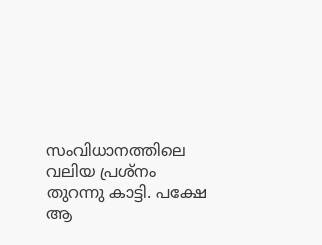സംവിധാനത്തിലെ വലിയ പ്രശ്‌നം തുറന്നു കാട്ടി. പക്ഷേ ആ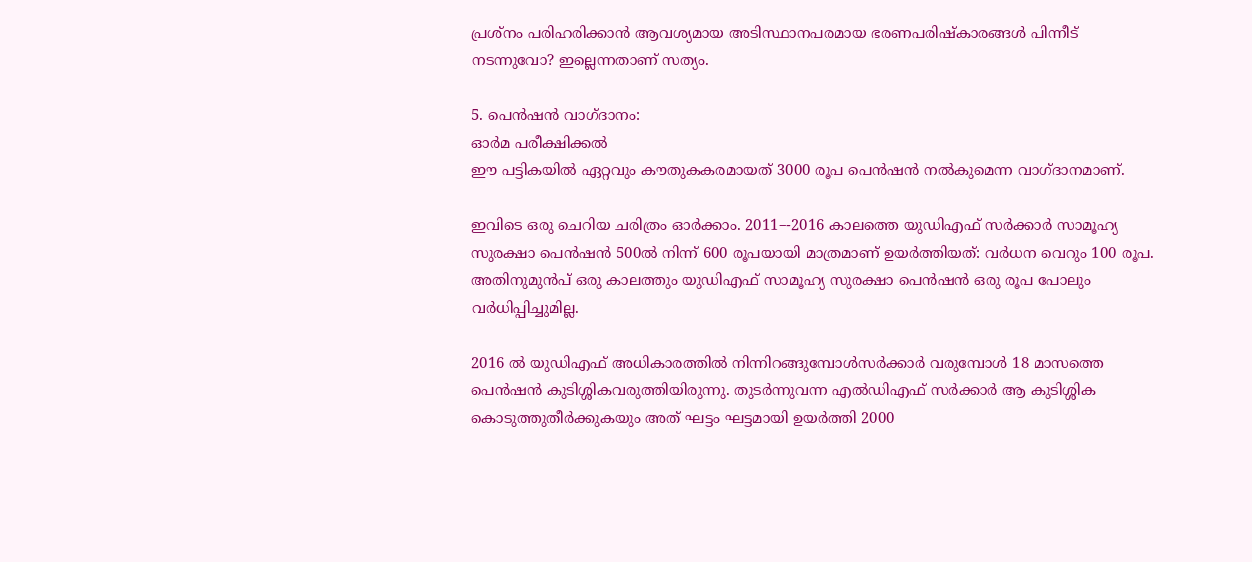പ്രശ്ന‌ം പരിഹരിക്കാൻ ആവശ്യമായ അടിസ്ഥാനപരമായ ഭരണപരിഷ്‌കാരങ്ങൾ പിന്നീട് നടന്നുവോ? ഇല്ലെന്നതാണ് സത്യം.

5. പെൻഷൻ വാഗ്‌ദാനം:
ഓർമ പരീക്ഷിക്കൽ
ഈ പട്ടികയിൽ ഏറ്റവും കൗതുകകരമായത് 3000 രൂപ പെൻഷൻ നൽകുമെന്ന വാഗ്‌ദാനമാണ്.

ഇവിടെ ഒരു ചെറിയ ചരിത്രം ഓർക്കാം. 2011–-2016 കാലത്തെ യുഡിഎഫ് സർക്കാർ സാമൂഹ്യ സുരക്ഷാ പെൻഷൻ 500ൽ നിന്ന് 600 രൂപയായി മാത്രമാണ് ഉയർത്തിയത്: വർധന വെറും 100 രൂപ. അതിനുമുൻപ് ഒരു കാലത്തും യുഡിഎഫ് സാമൂഹ്യ സുരക്ഷാ പെൻഷൻ ഒരു രൂപ പോലും വർധിപ്പിച്ചുമില്ല.

2016 ൽ യുഡിഎഫ് അധികാരത്തിൽ നിന്നിറങ്ങുമ്പോൾസർക്കാർ വരുമ്പോൾ 18 മാസത്തെ പെൻഷൻ കുടിശ്ശികവരുത്തിയിരുന്നു. തുടർന്നുവന്ന എൽഡിഎഫ് സർക്കാർ ആ കുടിശ്ശിക കൊടുത്തുതീർക്കുകയും അത് ഘട്ടം ഘട്ടമായി ഉയർത്തി 2000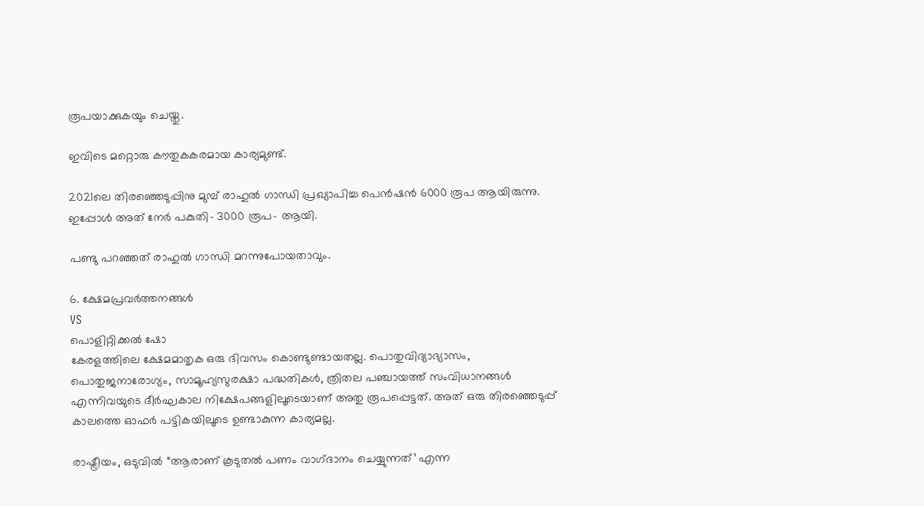രൂപയാക്കുകയും ചെയ്തു.

ഇവിടെ മറ്റൊരു കൗതുകകരമായ കാര്യമുണ്ട്.

2021ലെ തിരഞ്ഞെടുപ്പിനു മുമ്പ് രാഹുൽ ഗാന്ധി പ്രഖ്യാപിച്ച പെൻഷൻ 6000 രൂപ ആയിരുന്നു. ഇപ്പോൾ അത് നേർ പകുതി– 3000 രൂപ– ആയി.

പണ്ടു പറഞ്ഞത് രാഹുൽ ഗാന്ധി മറന്നുപോയതാവും.

6. ക്ഷേമപ്രവർത്തനങ്ങൾ
VS
പൊളിറ്റിക്കൽ ഷോ
കേരളത്തിലെ ക്ഷേമമാതൃക ഒരു ദിവസം കൊണ്ടുണ്ടായതല്ല. പൊതുവിദ്യാഭ്യാസം, പൊതുജനാരോഗ്യം, സാമൂഹ്യസുരക്ഷാ പദ്ധതികൾ, ത്രിതല പഞ്ചായത്ത് സംവിധാനങ്ങൾ എന്നിവയുടെ ദീർഘകാല നിക്ഷേപങ്ങളിലൂടെയാണ് അതു രൂപപ്പെട്ടത്. അത് ഒരു തിരഞ്ഞെടുപ്പ് കാലത്തെ ഓഫർ പട്ടികയിലൂടെ ഉണ്ടാകുന്ന കാര്യമല്ല.

രാഷ്ട്രീയം, ഒടുവിൽ “ആരാണ് കൂടുതൽ പണം വാഗ്‌ദാനം ചെയ്യുന്നത്’ എന്ന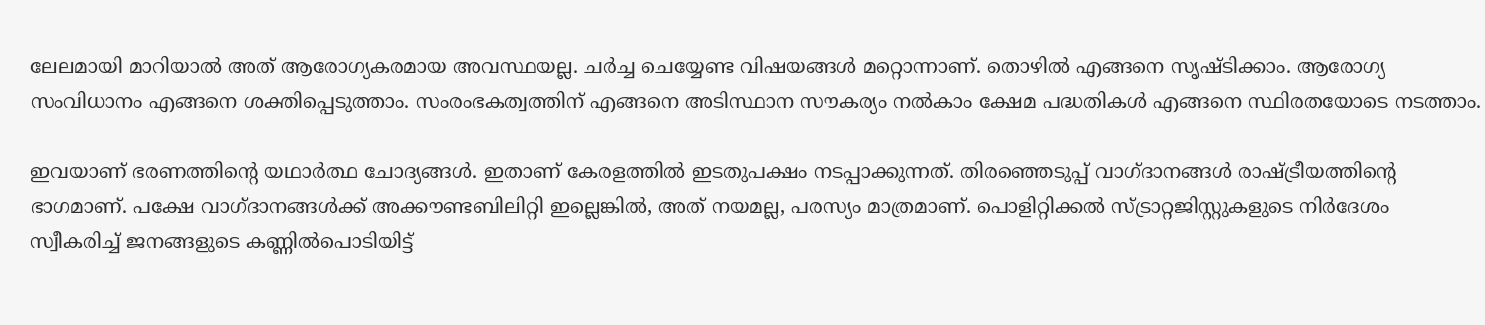ലേലമായി മാറിയാൽ അത് ആരോഗ്യകരമായ അവസ്ഥയല്ല. ചർച്ച ചെയ്യേണ്ട വിഷയങ്ങൾ മറ്റൊന്നാണ്. തൊഴിൽ എങ്ങനെ സൃഷ്‌ടിക്കാം. ആരോഗ്യ സംവിധാനം എങ്ങനെ ശക്തിപ്പെടുത്താം. സംരംഭകത്വത്തിന് എങ്ങനെ അടിസ്ഥാന സൗകര്യം നൽകാം ക്ഷേമ പദ്ധതികൾ എങ്ങനെ സ്ഥിരതയോടെ നടത്താം.

ഇവയാണ് ഭരണത്തിന്റെ യഥാർത്ഥ ചോദ്യങ്ങൾ. ഇതാണ് കേരളത്തിൽ ഇടതുപക്ഷം നടപ്പാക്കുന്നത്. തിരഞ്ഞെടുപ്പ് വാഗ്‌ദാനങ്ങൾ രാഷ്ട്രീയത്തിന്റെ ഭാഗമാണ്. പക്ഷേ വാഗ്ദാനങ്ങൾക്ക് അക്കൗണ്ടബിലിറ്റി ഇല്ലെങ്കിൽ, അത് നയമല്ല, പരസ്യം മാത്രമാണ്. പൊളിറ്റിക്കൽ സ്ട്രാറ്റജിസ്റ്റുകളുടെ നിർദേശം സ്വീകരിച്ച് ജനങ്ങളുടെ കണ്ണിൽപൊടിയിട്ട്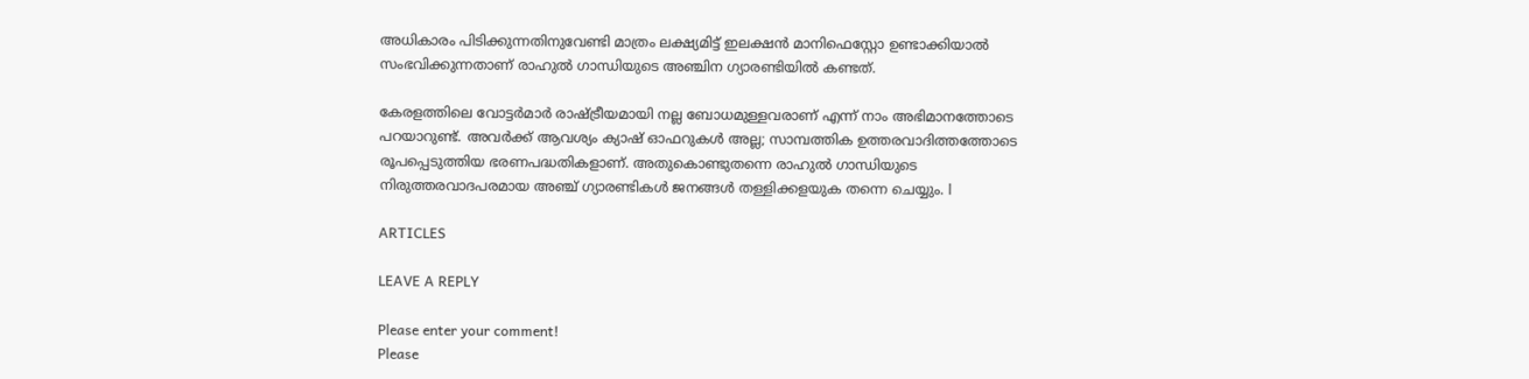അധികാരം പിടിക്കുന്നതിനുവേണ്ടി മാത്രം ലക്ഷ്യമിട്ട് ഇലക്ഷൻ മാനിഫെസ്റ്റോ ഉണ്ടാക്കിയാൽ സംഭവിക്കുന്നതാണ് രാഹുൽ ഗാന്ധിയുടെ അഞ്ചിന ഗ്യാരണ്ടിയിൽ കണ്ടത്.

കേരളത്തിലെ വോട്ടർമാർ രാഷ്ട്രീയമായി നല്ല ബോധമുള്ളവരാണ് എന്ന് നാം അഭിമാനത്തോടെ പറയാറുണ്ട്. അവർക്ക് ആവശ്യം ക്യാഷ് ഓഫറുകൾ അല്ല; സാമ്പത്തിക ഉത്തരവാദിത്തത്തോടെ രൂപപ്പെടുത്തിയ ഭരണപദ്ധതികളാണ്. അതുകൊണ്ടുതന്നെ രാഹുൽ ഗാന്ധിയുടെ നിരുത്തരവാദപരമായ അഞ്ച് ഗ്യാരണ്ടികൾ ജനങ്ങൾ തള്ളിക്കളയുക തന്നെ ചെയ്യും. l

ARTICLES

LEAVE A REPLY

Please enter your comment!
Please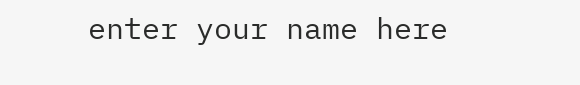enter your name here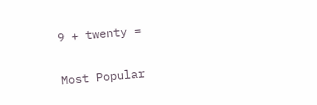9 + twenty =

Most Popular